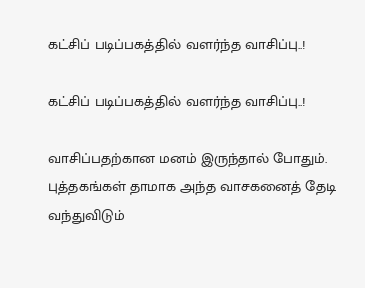கட்சிப் படிப்பகத்தில் வளர்ந்த வாசிப்பு..!

கட்சிப் படிப்பகத்தில் வளர்ந்த வாசிப்பு..!

வாசிப்பதற்கான மனம் இருந்தால் போதும். புத்தகங்கள் தாமாக அந்த வாசகனைத் தேடி வந்துவிடும்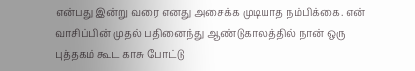என்பது இன்று வரை எனது அசைக்க முடியாத நம்பிக்கை. என் வாசிப்பின் முதல் பதினைந்து ஆண்டுகாலத்தில் நான் ஒரு புத்தகம் கூட காசு போட்டு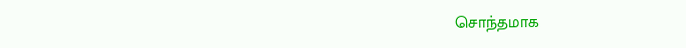சொந்தமாக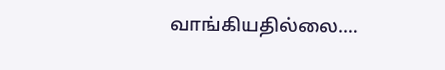வாங்கியதில்லை.…